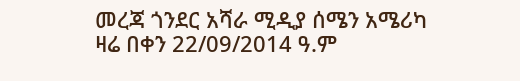መረጃ ጎንደር አሻራ ሚዲያ ሰሜን አሜሪካ ዛሬ በቀን 22/09/2014 ዓ.ም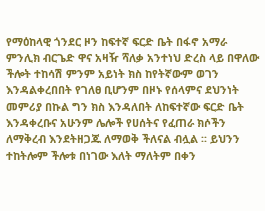የማዕከላዊ ጎንደር ዞን ከፍተኛ ፍርድ ቤት በፋኖ አማራ ምንሊክ ብርጌድ ዋና አዛዥ ሻለቃ አንተነህ ድረስ ላይ በዋለው ችሎት ተከሳሽ ምንም አይነት ክስ ከየትኛውም ወገን እንዳልቀረበበት የገለፀ ቢሆንም በዞኑ የሰላምና ደህንነት መምሪያ በኩል ግን ክስ እንዳለበት ለከፍተኛው ፍርድ ቤት እንዳቀረቡና አሁንም ሌሎች የሀሰትና የፈጠራ ክሶችን ለማቅረብ እንደትዘጋጁ ለማወቅ ችለናል ብሏል ፡፡ ይህንን ተከትሎም ችሎቱ በነገው እለት ማለትም በቀን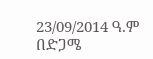23/09/2014 ዓ.ም በድጋሜ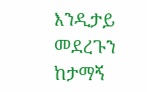እንዲታይ መደረጉን ከታማኝ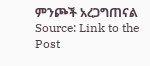ምንጮች አረጋግጠናል
Source: Link to the Post